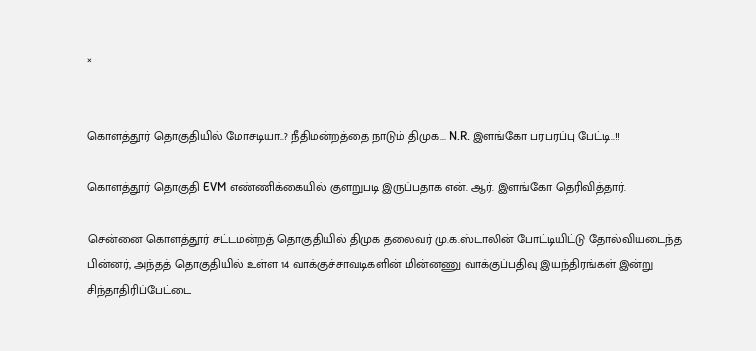×


கொளத்தூர் தொகுதியில் மோசடியா..? நீதிமன்றத்தை நாடும் திமுக... N.R. இளங்கோ பரபரப்பு பேட்டி..!!

கொளத்தூர் தொகுதி EVM எண்ணிக்கையில் குளறுபடி இருப்பதாக என். ஆர். இளங்கோ தெரிவித்தார்.

சென்னை கொளத்தூர் சட்டமன்றத் தொகுதியில் திமுக தலைவர் மு.க.ஸ்டாலின் போட்டியிட்டு தோல்வியடைந்த பின்னர், அந்தத் தொகுதியில் உள்ள 14 வாக்குச்சாவடிகளின் மின்னணு வாக்குப்பதிவு இயந்திரங்கள் இன்று சிந்தாதிரிப்பேட்டை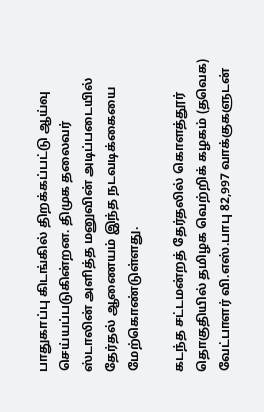பாதுகாப்பு கிடங்கில் திறக்கப்பட்டு ஆய்வு செய்யப்படுகின்றன. திமுக தலைவர் ஸ்டாலின் அளித்த மனுவின் அடிப்படையில் தேர்தல் ஆணையம் இந்த நடவடிக்கையை மேற்கொண்டுள்ளது.

கடந்த சட்டமன்றத் தேர்தலில் கொளத்தூர் தொகுதியில் தமிழக வெற்றிக் கழகம் (தவெக) வேட்பாளர் வி.எஸ்.பாபு 82,997 வாக்குகளுடன்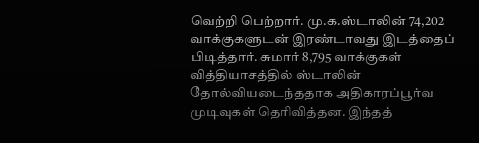வெற்றி பெற்றார். மு.க.ஸ்டாலின் 74,202 வாக்குகளுடன் இரண்டாவது இடத்தைப் பிடித்தார். சுமார் 8,795 வாக்குகள் வித்தியாசத்தில் ஸ்டாலின் தோல்வியடைந்ததாக அதிகாரப்பூர்வ முடிவுகள் தெரிவித்தன. இந்தத்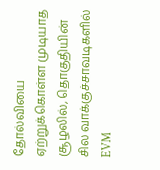தோல்வியை ஏற்றுக்கொள்ள முடியாத சூழலில், தொகுதியின் சில வாக்குச்சாவடிகளில் EVM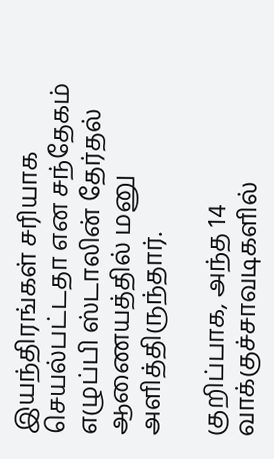இயந்திரங்கள் சரியாக செயல்பட்டதா என சந்தேகம் எழுப்பி ஸ்டாலின் தேர்தல் ஆணையத்தில் மனு அளித்திருந்தார்.

குறிப்பாக, அந்த 14 வாக்குச்சாவடிகளில்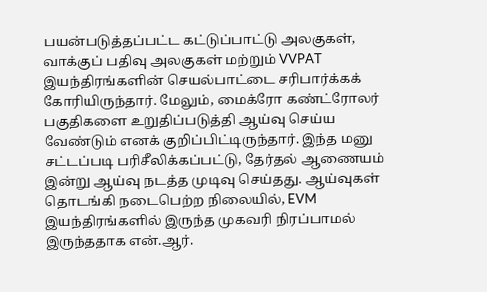பயன்படுத்தப்பட்ட கட்டுப்பாட்டு அலகுகள், வாக்குப் பதிவு அலகுகள் மற்றும் VVPAT இயந்திரங்களின் செயல்பாட்டை சரிபார்க்கக் கோரியிருந்தார். மேலும், மைக்ரோ கண்ட்ரோலர் பகுதிகளை உறுதிப்படுத்தி ஆய்வு செய்ய வேண்டும் எனக் குறிப்பிட்டிருந்தார். இந்த மனு சட்டப்படி பரிசீலிக்கப்பட்டு, தேர்தல் ஆணையம் இன்று ஆய்வு நடத்த முடிவு செய்தது. ஆய்வுகள் தொடங்கி நடைபெற்ற நிலையில், EVM இயந்திரங்களில் இருந்த முகவரி நிரப்பாமல் இருந்ததாக என்.ஆர்.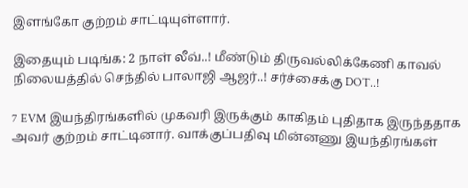இளங்கோ குற்றம் சாட்டியுள்ளார்.

இதையும் படிங்க: 2 நாள் லீவ்..! மீண்டும் திருவல்லிக்கேணி காவல் நிலையத்தில் செந்தில் பாலாஜி ஆஜர்..! சர்ச்சைக்கு DOT..!

7 EVM இயந்திரங்களில் முகவரி இருக்கும் காகிதம் புதிதாக இருந்ததாக அவர் குற்றம் சாட்டினார். வாக்குப்பதிவு மின்னணு இயந்திரங்கள்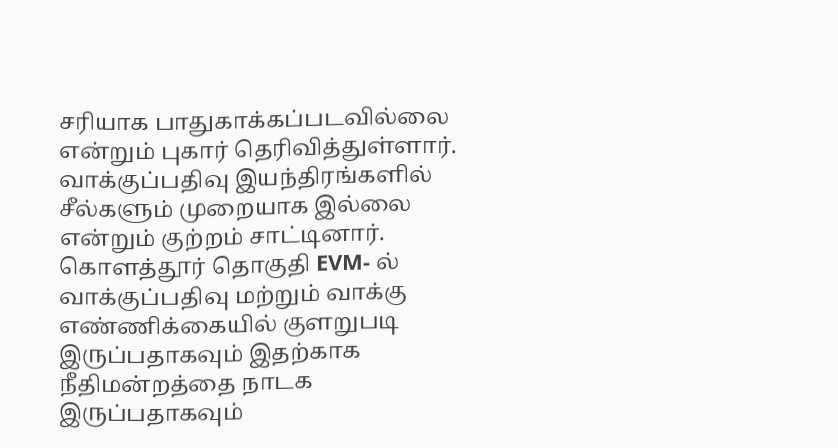சரியாக பாதுகாக்கப்படவில்லை என்றும் புகார் தெரிவித்துள்ளார். வாக்குப்பதிவு இயந்திரங்களில் சீல்களும் முறையாக இல்லை என்றும் குற்றம் சாட்டினார். கொளத்தூர் தொகுதி EVM- ல் வாக்குப்பதிவு மற்றும் வாக்கு எண்ணிக்கையில் குளறுபடி இருப்பதாகவும் இதற்காக நீதிமன்றத்தை நாடக இருப்பதாகவும்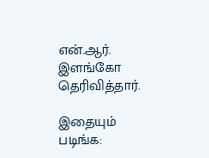என்.ஆர். இளங்கோ தெரிவித்தார்.

இதையும் படிங்க: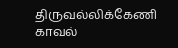திருவல்லிக்கேணி காவல்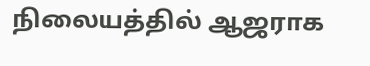நிலையத்தில் ஆஜராக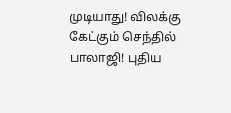முடியாது! விலக்கு கேட்கும் செந்தில் பாலாஜி! புதிய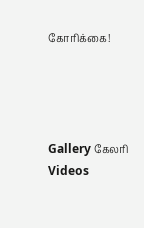கோரிக்கை!




Gallery கேலரி Videos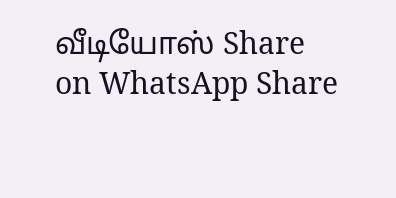வீடியோஸ் Share on WhatsApp Share